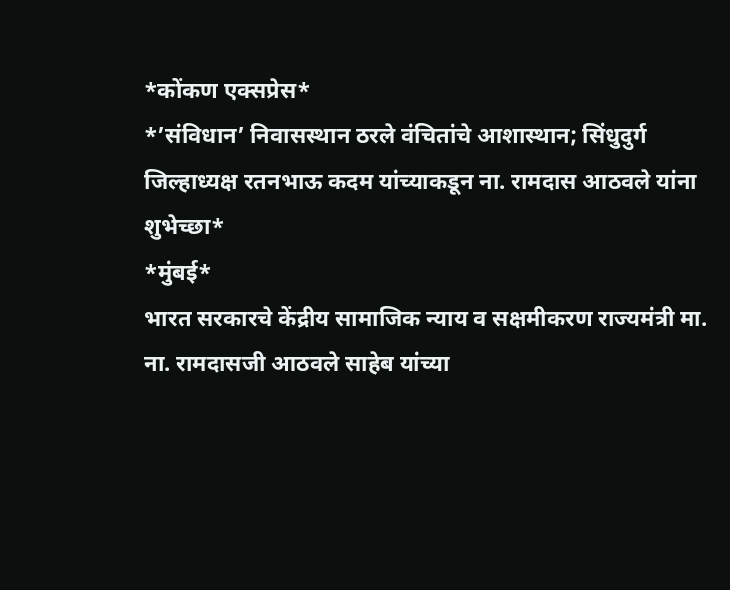*कोंकण एक्सप्रेस*
*’संविधान’ निवासस्थान ठरले वंचितांचे आशास्थान; सिंधुदुर्ग जिल्हाध्यक्ष रतनभाऊ कदम यांच्याकडून ना. रामदास आठवले यांना शुभेच्छा*
*मुंबई*
भारत सरकारचे केंद्रीय सामाजिक न्याय व सक्षमीकरण राज्यमंत्री मा. ना. रामदासजी आठवले साहेब यांच्या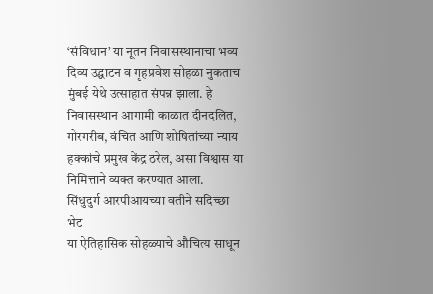‘संविधान’ या नूतन निवासस्थानाचा भव्य दिव्य उद्घाटन व गृहप्रवेश सोहळा नुकताच मुंबई येथे उत्साहात संपन्न झाला. हे निवासस्थान आगामी काळात दीनदलित, गोरगरीब, वंचित आणि शोषितांच्या न्याय हक्कांचे प्रमुख केंद्र ठरेल, असा विश्वास या निमित्ताने व्यक्त करण्यात आला.
सिंधुदुर्ग आरपीआयच्या वतीने सदिच्छा भेट
या ऐतिहासिक सोहळ्याचे औचित्य साधून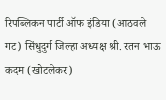रिपब्लिकन पार्टी ऑफ इंडिया (आठवले गट) सिंधुदुर्ग जिल्हा अध्यक्ष श्री. रतन भाऊ कदम (खोटलेकर)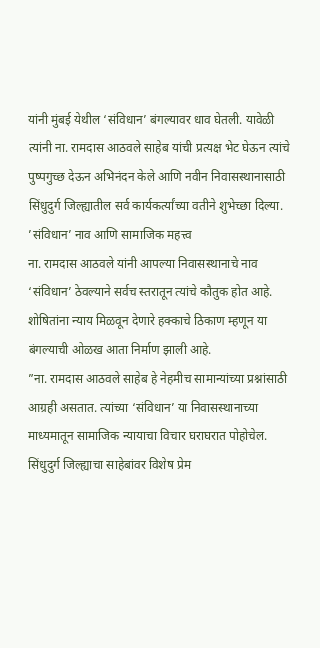यांनी मुंबई येथील ‘संविधान’ बंगल्यावर धाव घेतली. यावेळी त्यांनी ना. रामदास आठवले साहेब यांची प्रत्यक्ष भेट घेऊन त्यांचे पुष्पगुच्छ देऊन अभिनंदन केले आणि नवीन निवासस्थानासाठी सिंधुदुर्ग जिल्ह्यातील सर्व कार्यकर्त्यांच्या वतीने शुभेच्छा दिल्या.
’संविधान’ नाव आणि सामाजिक महत्त्व
ना. रामदास आठवले यांनी आपल्या निवासस्थानाचे नाव ‘संविधान’ ठेवल्याने सर्वच स्तरातून त्यांचे कौतुक होत आहे. शोषितांना न्याय मिळवून देणारे हक्काचे ठिकाण म्हणून या बंगल्याची ओळख आता निर्माण झाली आहे.
”ना. रामदास आठवले साहेब हे नेहमीच सामान्यांच्या प्रश्नांसाठी आग्रही असतात. त्यांच्या ‘संविधान’ या निवासस्थानाच्या माध्यमातून सामाजिक न्यायाचा विचार घराघरात पोहोचेल. सिंधुदुर्ग जिल्ह्याचा साहेबांवर विशेष प्रेम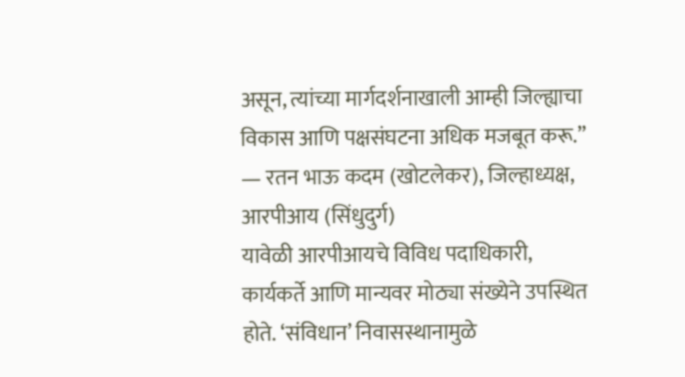असून, त्यांच्या मार्गदर्शनाखाली आम्ही जिल्ह्याचा विकास आणि पक्षसंघटना अधिक मजबूत करू.”
— रतन भाऊ कदम (खोटलेकर), जिल्हाध्यक्ष, आरपीआय (सिंधुदुर्ग)
यावेळी आरपीआयचे विविध पदाधिकारी, कार्यकर्ते आणि मान्यवर मोठ्या संख्येने उपस्थित होते. ‘संविधान’ निवासस्थानामुळे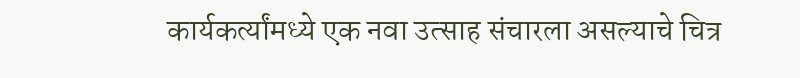कार्यकर्त्यांमध्ये एक नवा उत्साह संचारला असल्याचे चित्र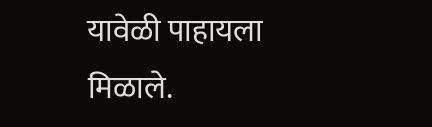यावेळी पाहायला मिळाले.